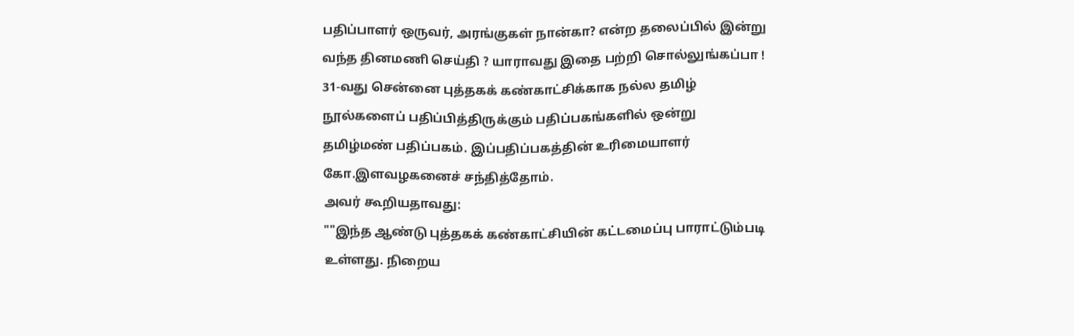பதிப்பாளர் ஒருவர், அரங்குகள் நான்கா? என்ற தலைப்பில் இன்று வந்த தினமணி செய்தி ? யாராவது இதை பற்றி சொல்லுங்கப்பா !
31-வது சென்னை புத்தகக் கண்காட்சிக்காக நல்ல தமிழ் நூல்களைப் பதிப்பித்திருக்கும் பதிப்பகங்களில் ஒன்று தமிழ்மண் பதிப்பகம். இப்பதிப்பகத்தின் உரிமையாளர் கோ.இளவழகனைச் சந்தித்தோம்.
அவர் கூறியதாவது:
""இந்த ஆண்டு புத்தகக் கண்காட்சியின் கட்டமைப்பு பாராட்டும்படி உள்ளது. நிறைய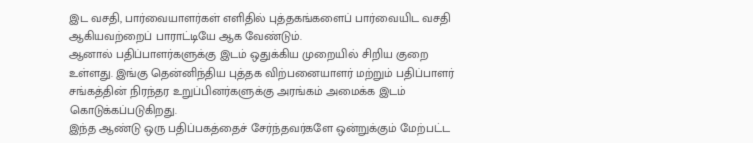இட வசதி, பார்வையாளர்கள் எளிதில் புத்தகங்களைப் பார்வையிட வசதி ஆகியவற்றைப் பாராட்டியே ஆக வேண்டும்.
ஆனால் பதிப்பாளர்களுக்கு இடம் ஒதுக்கிய முறையில் சிறிய குறை உள்ளது. இங்கு தென்னிந்திய புத்தக விற்பனையாளர் மற்றும் பதிப்பாளர் சங்கத்தின் நிரந்தர உறுப்பினர்களுக்கு அரங்கம் அமைக்க இடம் கொடுக்கப்படுகிறது.
இந்த ஆண்டு ஒரு பதிப்பகத்தைச் சேர்ந்தவர்களே ஒன்றுக்கும் மேற்பட்ட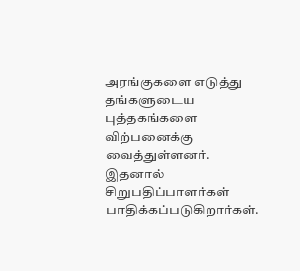அரங்குகளை எடுத்து தங்களுடைய புத்தகங்களை விற்பனைக்கு வைத்துள்ளனர். இதனால் சிறுபதிப்பாளர்கள் பாதிக்கப்படுகிறார்கள்.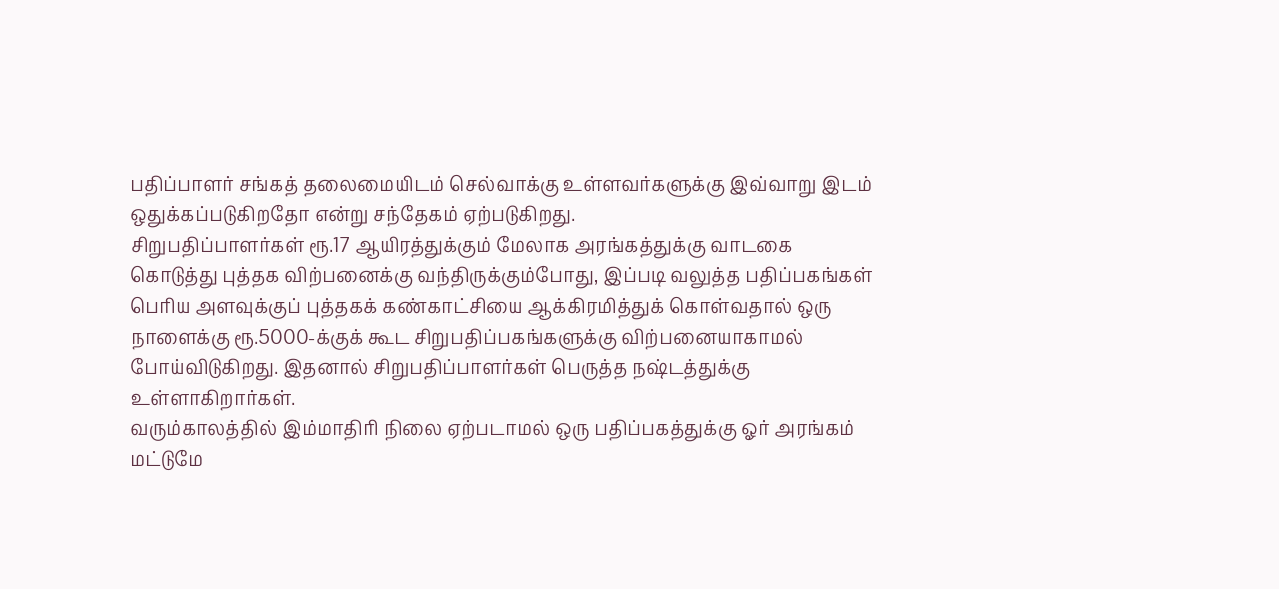பதிப்பாளர் சங்கத் தலைமையிடம் செல்வாக்கு உள்ளவர்களுக்கு இவ்வாறு இடம் ஒதுக்கப்படுகிறதோ என்று சந்தேகம் ஏற்படுகிறது.
சிறுபதிப்பாளர்கள் ரூ.17 ஆயிரத்துக்கும் மேலாக அரங்கத்துக்கு வாடகை கொடுத்து புத்தக விற்பனைக்கு வந்திருக்கும்போது, இப்படி வலுத்த பதிப்பகங்கள் பெரிய அளவுக்குப் புத்தகக் கண்காட்சியை ஆக்கிரமித்துக் கொள்வதால் ஒரு நாளைக்கு ரூ.5000-க்குக் கூட சிறுபதிப்பகங்களுக்கு விற்பனையாகாமல் போய்விடுகிறது. இதனால் சிறுபதிப்பாளர்கள் பெருத்த நஷ்டத்துக்கு உள்ளாகிறார்கள்.
வரும்காலத்தில் இம்மாதிரி நிலை ஏற்படாமல் ஒரு பதிப்பகத்துக்கு ஓர் அரங்கம் மட்டுமே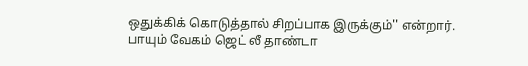ஒதுக்கிக் கொடுத்தால் சிறப்பாக இருக்கும்'' என்றார்.
பாயும் வேகம் ஜெட் லீ தாண்டா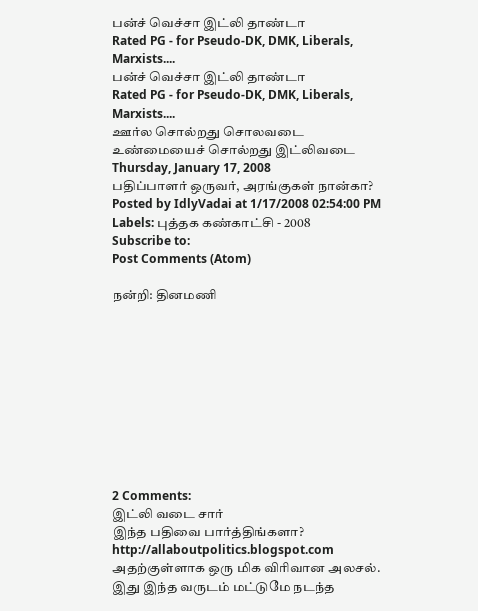பன்ச் வெச்சா இட்லி தாண்டா
Rated PG - for Pseudo-DK, DMK, Liberals, Marxists....
பன்ச் வெச்சா இட்லி தாண்டா
Rated PG - for Pseudo-DK, DMK, Liberals, Marxists....
ஊர்ல சொல்றது சொலவடை
உண்மையைச் சொல்றது இட்லிவடை
Thursday, January 17, 2008
பதிப்பாளர் ஒருவர், அரங்குகள் நான்கா?
Posted by IdlyVadai at 1/17/2008 02:54:00 PM
Labels: புத்தக கண்காட்சி - 2008
Subscribe to:
Post Comments (Atom)

நன்றி: தினமணி










2 Comments:
இட்லி வடை சார்
இந்த பதிவை பார்த்திங்களா?
http://allaboutpolitics.blogspot.com
அதற்குள்ளாக ஒரு மிக விரிவான அலசல்.
இது இந்த வருடம் மட்டுமே நடந்த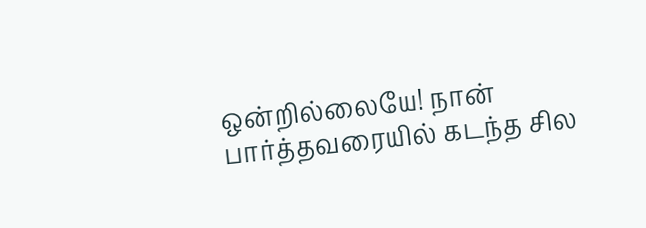ஒன்றில்லையே! நான் பார்த்தவரையில் கடந்த சில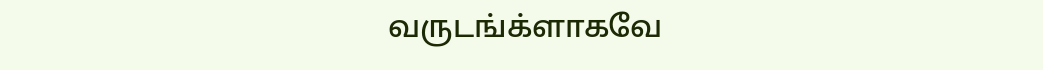வருடங்க்ளாகவே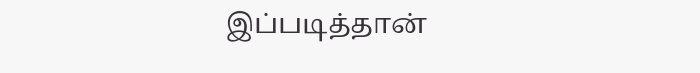இப்படித்தான்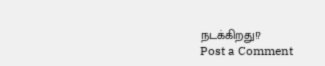நடக்கிறது!?
Post a Comment